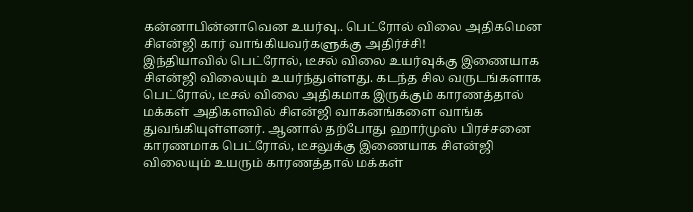கன்னாபின்னாவென உயர்வு.. பெட்ரோல் விலை அதிகமென சிஎன்ஜி கார் வாங்கியவர்களுக்கு அதிர்ச்சி!
இந்தியாவில் பெட்ரோல், டீசல் விலை உயர்வுக்கு இணையாக சிஎன்ஜி விலையும் உயர்ந்துள்ளது. கடந்த சில வருடங்களாக பெட்ரோல், டீசல் விலை அதிகமாக இருக்கும் காரணத்தால் மக்கள் அதிகளவில் சிஎன்ஜி வாகனங்களை வாங்க துவங்கியுள்ளனர். ஆனால் தற்போது ஹார்முஸ் பிரச்சனை காரணமாக பெட்ரோல், டீசலுக்கு இணையாக சிஎன்ஜி விலையும் உயரும் காரணத்தால் மக்கள்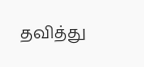தவித்து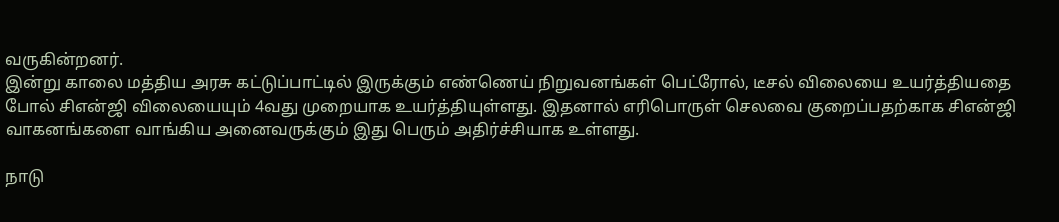வருகின்றனர்.
இன்று காலை மத்திய அரசு கட்டுப்பாட்டில் இருக்கும் எண்ணெய் நிறுவனங்கள் பெட்ரோல், டீசல் விலையை உயர்த்தியதை போல் சிஎன்ஜி விலையையும் 4வது முறையாக உயர்த்தியுள்ளது. இதனால் எரிபொருள் செலவை குறைப்பதற்காக சிஎன்ஜி வாகனங்களை வாங்கிய அனைவருக்கும் இது பெரும் அதிர்ச்சியாக உள்ளது.

நாடு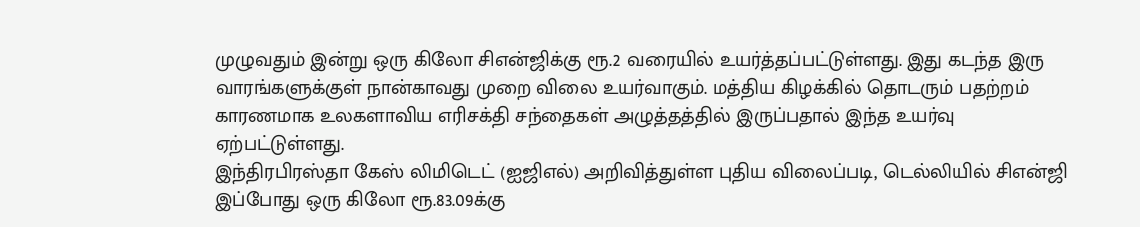முழுவதும் இன்று ஒரு கிலோ சிஎன்ஜிக்கு ரூ.2 வரையில் உயர்த்தப்பட்டுள்ளது. இது கடந்த இரு வாரங்களுக்குள் நான்காவது முறை விலை உயர்வாகும். மத்திய கிழக்கில் தொடரும் பதற்றம் காரணமாக உலகளாவிய எரிசக்தி சந்தைகள் அழுத்தத்தில் இருப்பதால் இந்த உயர்வு ஏற்பட்டுள்ளது.
இந்திரபிரஸ்தா கேஸ் லிமிடெட் (ஐஜிஎல்) அறிவித்துள்ள புதிய விலைப்படி, டெல்லியில் சிஎன்ஜி இப்போது ஒரு கிலோ ரூ.83.09க்கு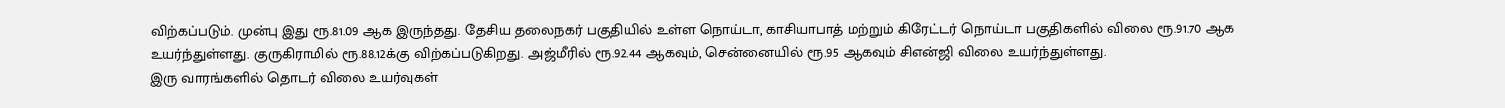விற்கப்படும். முன்பு இது ரூ.81.09 ஆக இருந்தது. தேசிய தலைநகர் பகுதியில் உள்ள நொய்டா, காசியாபாத் மற்றும் கிரேட்டர் நொய்டா பகுதிகளில் விலை ரூ.91.70 ஆக உயர்ந்துள்ளது. குருகிராமில் ரூ.88.12க்கு விற்கப்படுகிறது. அஜ்மீரில் ரூ.92.44 ஆகவும், சென்னையில் ரூ.95 ஆகவும் சிஎன்ஜி விலை உயர்ந்துள்ளது.
இரு வாரங்களில் தொடர் விலை உயர்வுகள்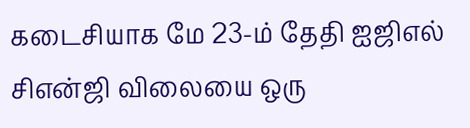கடைசியாக மே 23-ம் தேதி ஐஜிஎல் சிஎன்ஜி விலையை ஒரு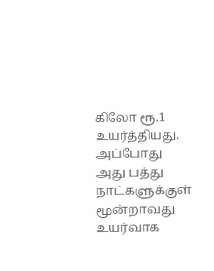கிலோ ரூ.1 உயர்த்தியது. அப்போது அது பத்து நாட்களுக்குள் மூன்றாவது உயர்வாக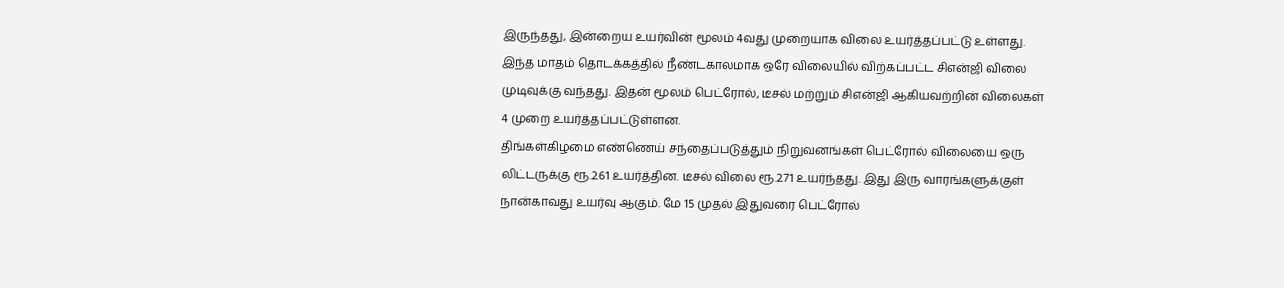இருந்தது, இன்றைய உயர்வின் மூலம் 4வது முறையாக விலை உயர்த்தப்பட்டு உள்ளது. இந்த மாதம் தொடக்கத்தில் நீண்டகாலமாக ஒரே விலையில் விற்கப்பட்ட சிஎன்ஜி விலை முடிவுக்கு வந்தது. இதன் மூலம் பெட்ரோல், டீசல் மற்றும் சிஎன்ஜி ஆகியவற்றின் விலைகள் 4 முறை உயர்த்தப்பட்டுள்ளன.
திங்கள்கிழமை எண்ணெய் சந்தைப்படுத்தும் நிறுவனங்கள் பெட்ரோல் விலையை ஒரு லிட்டருக்கு ரூ.2.61 உயர்த்தின. டீசல் விலை ரூ.2.71 உயர்ந்தது. இது இரு வாரங்களுக்குள் நான்காவது உயர்வு ஆகும். மே 15 முதல் இதுவரை பெட்ரோல்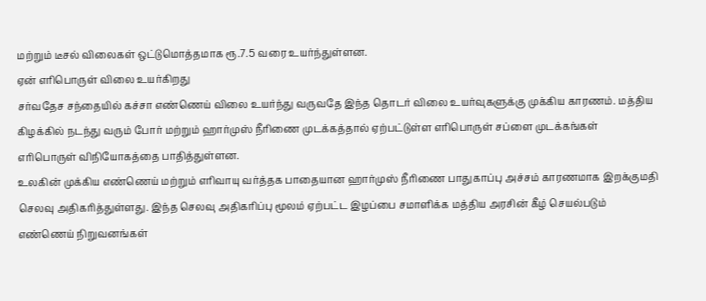மற்றும் டீசல் விலைகள் ஒட்டுமொத்தமாக ரூ.7.5 வரை உயர்ந்துள்ளன.
ஏன் எரிபொருள் விலை உயர்கிறது
சர்வதேச சந்தையில் கச்சா எண்ணெய் விலை உயர்ந்து வருவதே இந்த தொடர் விலை உயர்வுகளுக்கு முக்கிய காரணம். மத்திய கிழக்கில் நடந்து வரும் போர் மற்றும் ஹார்முஸ் நீரிணை முடக்கத்தால் ஏற்பட்டுள்ள எரிபொருள் சப்ளை முடக்கங்கள் எரிபொருள் விநியோகத்தை பாதித்துள்ளன.
உலகின் முக்கிய எண்ணெய் மற்றும் எரிவாயு வர்த்தக பாதையான ஹார்முஸ் நீரிணை பாதுகாப்பு அச்சம் காரணமாக இறக்குமதி செலவு அதிகரித்துள்ளது. இந்த செலவு அதிகரிப்பு மூலம் ஏற்பட்ட இழப்பை சமாளிக்க மத்திய அரசின் கீழ் செயல்படும் எண்ணெய் நிறுவனங்கள்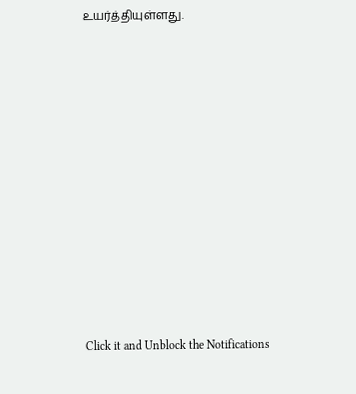உயர்த்தியுள்ளது.














Click it and Unblock the Notifications